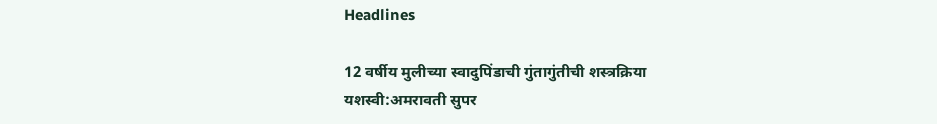Headlines

12 वर्षीय मुलीच्या स्वादुपिंडाची गुंतागुंतीची शस्त्रक्रिया यशस्वी:अमरावती सुपर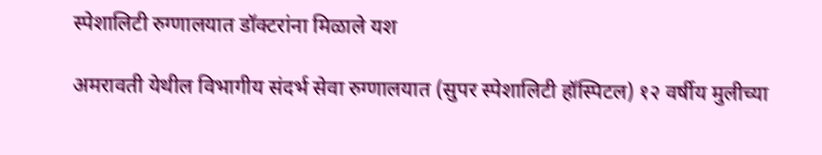स्पेशालिटी रुग्णालयात डॉक्टरांना मिळाले यश

अमरावती येथील विभागीय संदर्भ सेवा रुग्णालयात (सुपर स्पेशालिटी हॉस्पिटल) १२ वर्षीय मुलीच्या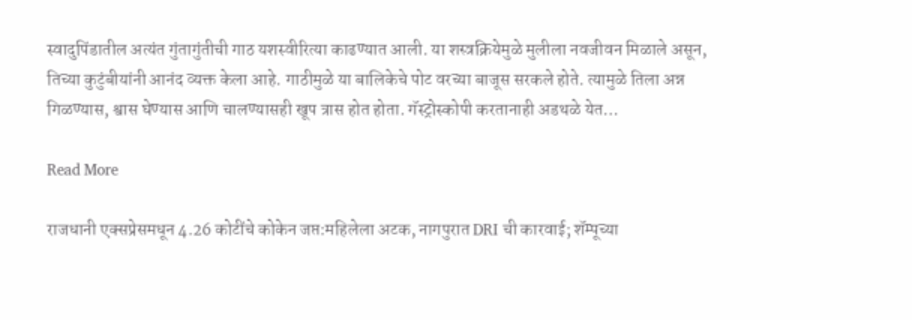स्वादुपिंडातील अत्यंत गुंतागुंतीची गाठ यशस्वीरित्या काढण्यात आली. या शस्त्रक्रियेमुळे मुलीला नवजीवन मिळाले असून, तिच्या कुटुंबीयांनी आनंद व्यक्त केला आहे. गाठीमुळे या बालिकेचे पोट वरच्या बाजूस सरकले होते. त्यामुळे तिला अन्न गिळण्यास, श्वास घेण्यास आणि चालण्यासही खूप त्रास होत होता. गॅस्ट्रोस्कोपी करतानाही अडथळे येत…

Read More

राजधानी एक्सप्रेसमधून 4.26 कोटींचे कोकेन जप्त:महिलेला अटक, नागपुरात DRI ची कारवाई; शॅम्पूच्या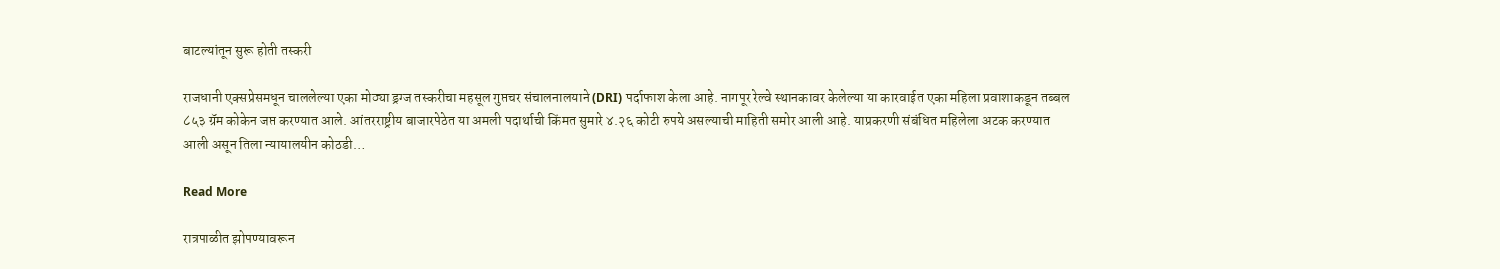बाटल्यांतून सुरू होती तस्करी

राजधानी एक्सप्रेसमधून चाललेल्या एका मोठ्या ड्रग्ज तस्करीचा महसूल गुप्तचर संचालनालयाने (DRI) पर्दाफाश केला आहे. नागपूर रेल्वे स्थानकावर केलेल्या या कारवाईत एका महिला प्रवाशाकडून तब्बल ८५३ ग्रॅम कोकेन जप्त करण्यात आले. आंतरराष्ट्रीय बाजारपेठेत या अमली पदार्थाची किंमत सुमारे ४.२६ कोटी रुपये असल्याची माहिती समोर आली आहे. याप्रकरणी संबंधित महिलेला अटक करण्यात आली असून तिला न्यायालयीन कोठडी…

Read More

रात्रपाळीत झोपण्यावरून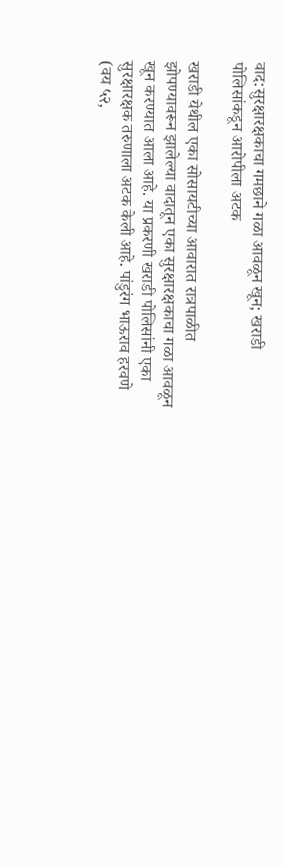वाद:सुरक्षारक्षकाचा गमछाने गळा आवळून खून; खराडी पोलिसांकडून आरोपीला अटक

खराडी येथील एका सोसायटीच्या आवारात रात्रपाळीत झोपण्यावरून झालेल्या वादातून एका सुरक्षारक्षकाचा गळा आवळून खून करण्यात आला आहे. या प्रकरणी खराडी पोलिसांनी एका सुरक्षारक्षक तरुणाला अटक केली आहे. पांडुरंग भाऊराव हरवणे (वय ५२,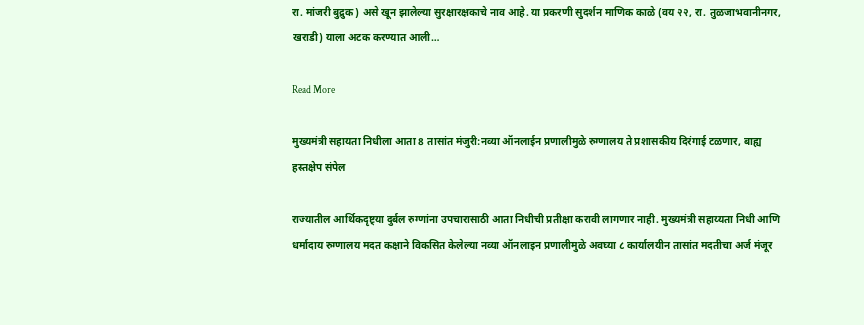रा. मांजरी बुद्रुक) असे खून झालेल्या सुरक्षारक्षकाचे नाव आहे. या प्रकरणी सुदर्शन माणिक काळे (वय २२, रा. तुळजाभवानीनगर, खराडी) याला अटक करण्यात आली…

Read More

मुख्यमंत्री सहायता निधीला आता 8 तासांत मंजुरी:नव्या ऑनलाईन प्रणालीमुळे रुग्णालय ते प्रशासकीय दिरंगाई टळणार, बाह्य हस्तक्षेप संपेल

राज्यातील आर्थिकदृष्ट्या दुर्बल रुग्णांना उपचारासाठी आता निधीची प्रतीक्षा करावी लागणार नाही. मुख्यमंत्री सहाय्यता निधी आणि धर्मादाय रुग्णालय मदत कक्षाने विकसित केलेल्या नव्या ऑनलाइन प्रणालीमुळे अवघ्या ८ कार्यालयीन तासांत मदतीचा अर्ज मंजूर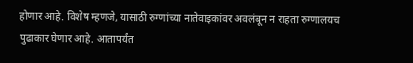होणार आहे. विशेष म्हणजे, यासाठी रुग्णांच्या नातेवाइकांवर अवलंबून न राहता रुग्णालयच पुढाकार घेणार आहे. आतापर्यंत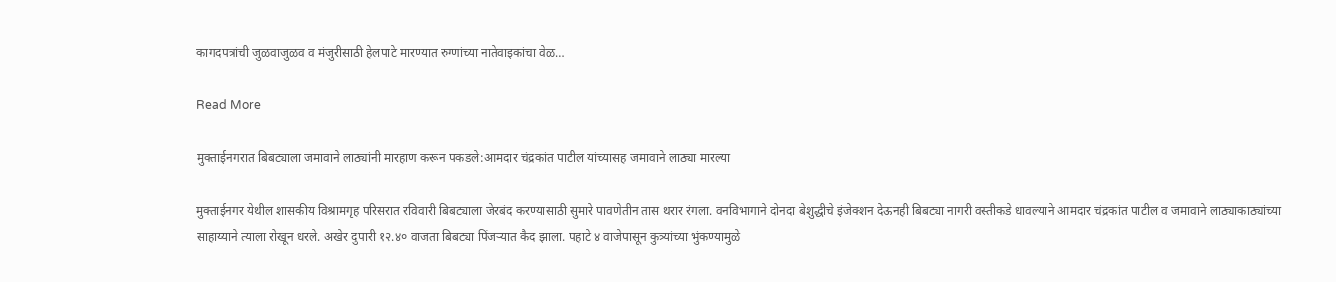कागदपत्रांची जुळवाजुळव व मंजुरीसाठी हेलपाटे मारण्यात रुग्णांच्या नातेवाइकांचा वेळ…

Read More

मुक्ताईनगरात बिबट्याला जमावाने लाठ्यांनी मारहाण करून पकडले:आमदार चंद्रकांत पाटील यांच्यासह जमावाने लाठ्या मारल्या

मुक्ताईनगर येथील शासकीय विश्रामगृह परिसरात रविवारी बिबट्याला जेरबंद करण्यासाठी सुमारे पावणेतीन तास थरार रंगला. वनविभागाने दोनदा बेशुद्धीचे इंजेक्शन देऊनही बिबट्या नागरी वस्तीकडे धावल्याने आमदार चंद्रकांत पाटील व जमावाने लाठ्याकाठ्यांच्या साहाय्याने त्याला रोखून धरले. अखेर दुपारी १२.४० वाजता बिबट्या पिंजऱ्यात कैद झाला. पहाटे ४ वाजेपासून कुत्र्यांच्या भुंकण्यामुळे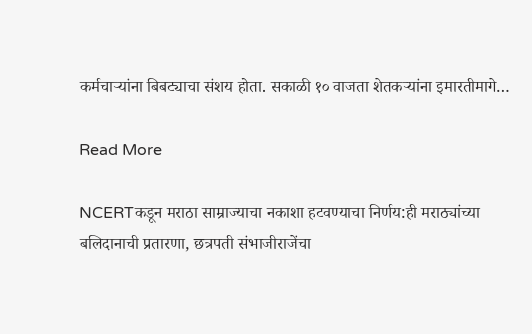कर्मचाऱ्यांना बिबट्याचा संशय होता. सकाळी १० वाजता शेतकऱ्यांना इमारतीमागे…

Read More

NCERTकडून मराठा साम्राज्याचा नकाशा हटवण्याचा निर्णय:ही मराठ्यांच्या बलिदानाची प्रतारणा, छत्रपती संभाजीराजेंचा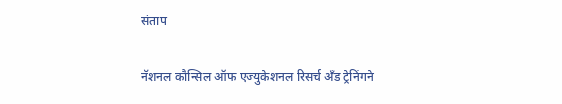संताप

नॅशनल कौन्सिल ऑफ एज्युकेशनल रिसर्च अँड ट्रेनिंगने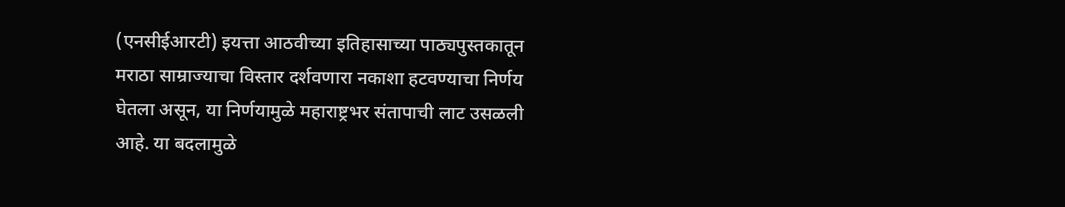(एनसीईआरटी) इयत्ता आठवीच्या इतिहासाच्या पाठ्यपुस्तकातून मराठा साम्राज्याचा विस्तार दर्शवणारा नकाशा हटवण्याचा निर्णय घेतला असून, या निर्णयामुळे महाराष्ट्रभर संतापाची लाट उसळली आहे. या बदलामुळे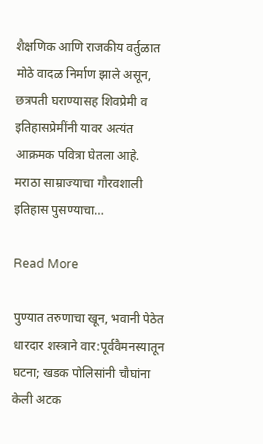शैक्षणिक आणि राजकीय वर्तुळात मोठे वादळ निर्माण झाले असून, छत्रपती घराण्यासह शिवप्रेमी व इतिहासप्रेमींनी यावर अत्यंत आक्रमक पवित्रा घेतला आहे. मराठा साम्राज्याचा गौरवशाली इतिहास पुसण्याचा…

Read More

पुण्यात तरुणाचा खून, भवानी पेठेत धारदार शस्त्राने वार:पूर्ववैमनस्यातून घटना; खडक पोलिसांनी चौघांना केली अटक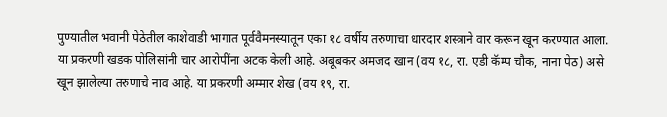पुण्यातील भवानी पेठेतील काशेवाडी भागात पूर्ववैमनस्यातून एका १८ वर्षीय तरुणाचा धारदार शस्त्राने वार करून खून करण्यात आला. या प्रकरणी खडक पोलिसांनी चार आरोपींना अटक केली आहे. अबूबकर अमजद खान (वय १८, रा. एडी कॅम्प चौक, नाना पेठ) असे खून झालेल्या तरुणाचे नाव आहे. या प्रकरणी अम्मार शेख (वय १९, रा.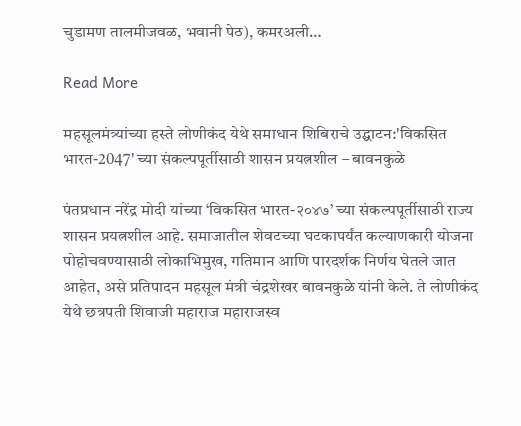चुडामण तालमीजवळ, भवानी पेठ), कमरअली…

Read More

महसूलमंत्र्यांच्या हस्ते लोणीकंद येथे समाधान शिबिराचे उद्घाटन:'विकसित भारत-2047' च्या संकल्पपूर्तीसाठी शासन प्रयत्नशील – बावनकुळे

पंतप्रधान नरेंद्र मोदी यांच्या ‘विकसित भारत-२०४७’ च्या संकल्पपूर्तीसाठी राज्य शासन प्रयत्नशील आहे. समाजातील शेवटच्या घटकापर्यंत कल्याणकारी योजना पोहोचवण्यासाठी लोकाभिमुख, गतिमान आणि पारदर्शक निर्णय घेतले जात आहेत, असे प्रतिपादन महसूल मंत्री चंद्रशेखर बावनकुळे यांनी केले. ते लोणीकंद येथे छत्रपती शिवाजी महाराज महाराजस्व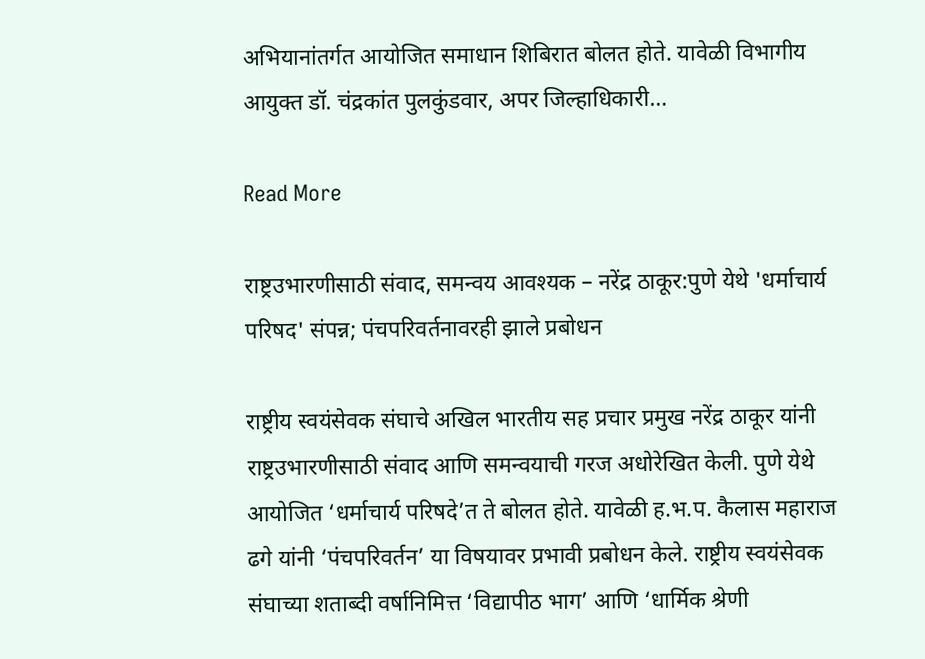अभियानांतर्गत आयोजित समाधान शिबिरात बोलत होते. यावेळी विभागीय आयुक्त डॉ. चंद्रकांत पुलकुंडवार, अपर जिल्हाधिकारी…

Read More

राष्ट्रउभारणीसाठी संवाद, समन्वय आवश्यक – नरेंद्र ठाकूर:पुणे येथे 'धर्माचार्य परिषद' संपन्न; पंचपरिवर्तनावरही झाले प्रबोधन

राष्ट्रीय स्वयंसेवक संघाचे अखिल भारतीय सह प्रचार प्रमुख नरेंद्र ठाकूर यांनी राष्ट्रउभारणीसाठी संवाद आणि समन्वयाची गरज अधोरेखित केली. पुणे येथे आयोजित ‘धर्माचार्य परिषदे’त ते बोलत होते. यावेळी ह.भ.प. कैलास महाराज ढगे यांनी ‘पंचपरिवर्तन’ या विषयावर प्रभावी प्रबोधन केले. राष्ट्रीय स्वयंसेवक संघाच्या शताब्दी वर्षानिमित्त ‘विद्यापीठ भाग’ आणि ‘धार्मिक श्रेणी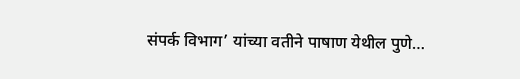संपर्क विभाग’ यांच्या वतीने पाषाण येथील पुणे…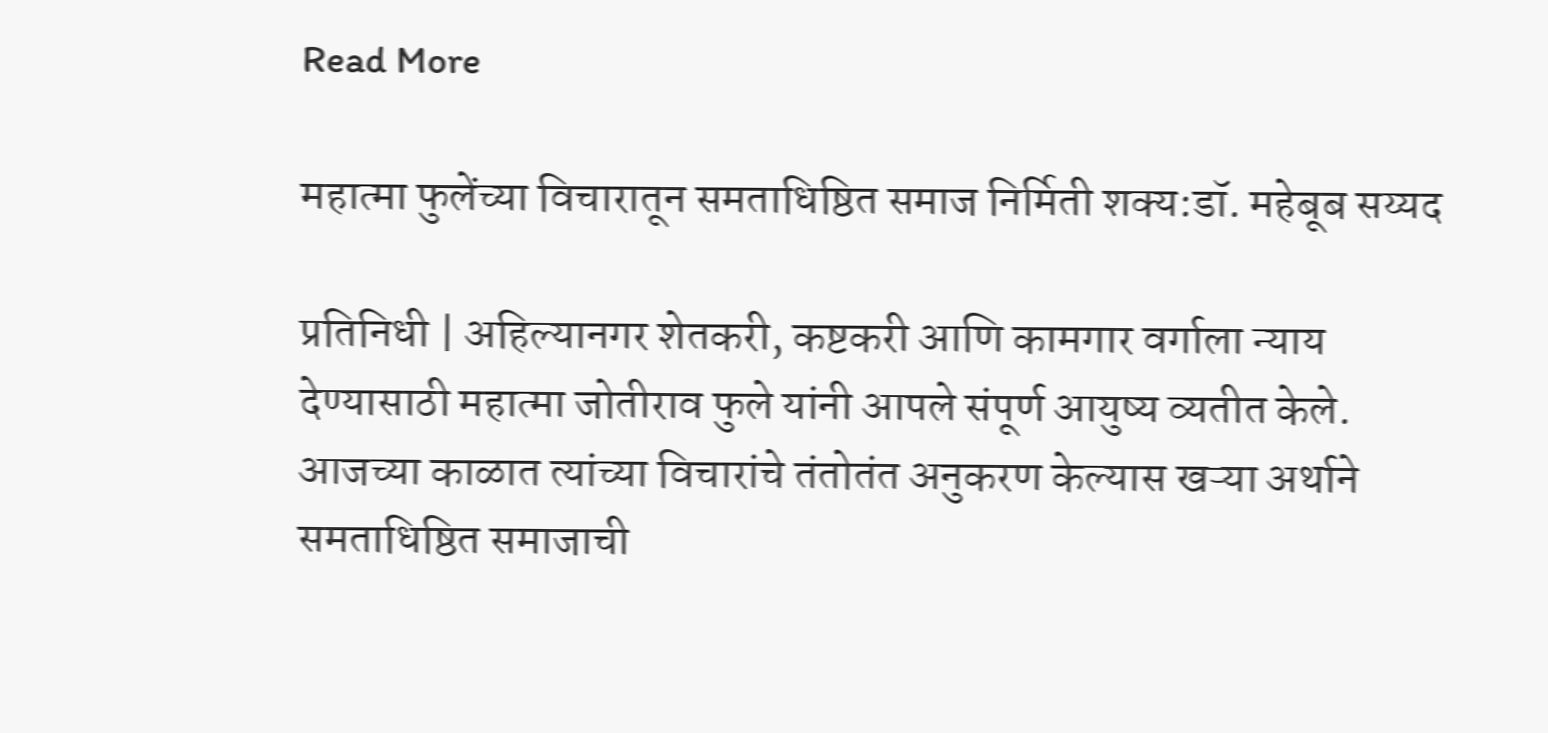Read More

महात्मा फुलेंच्या विचारातून समताधिष्ठित समाज निर्मिती शक्य:डॉ. महेबूब सय्यद

प्रतिनिधी | अहिल्यानगर शेतकरी, कष्टकरी आणि कामगार वर्गाला न्याय देण्यासाठी महात्मा जोतीराव फुले यांनी आपले संपूर्ण आयुष्य व्यतीत केले. आजच्या काळात त्यांच्या विचारांचे तंतोतंत अनुकरण केल्यास खऱ्या अर्थाने समताधिष्ठित समाजाची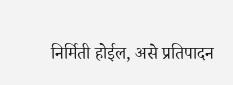निर्मिती होईल, असे प्रतिपादन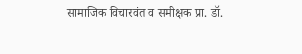सामाजिक विचारवंत व समीक्षक प्रा. डॉ.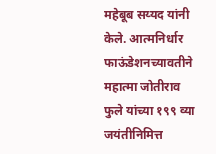महेबूब सय्यद यांनी केले. आत्मनिर्धार फाऊंडेशनच्यावतीने महात्मा जोतीराव फुले यांच्या १९९ व्या जयंतीनिमित्त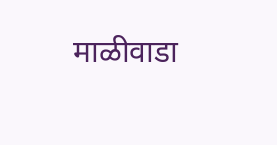माळीवाडा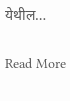येथील…

Read More